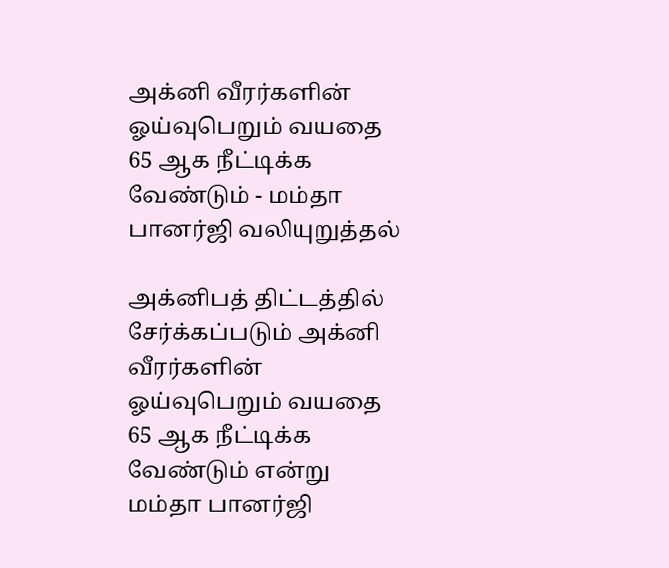அக்னி வீரர்களின் ஓய்வுபெறும் வயதை 65 ஆக நீட்டிக்க வேண்டும் - மம்தா பானர்ஜி வலியுறுத்தல்

அக்னிபத் திட்டத்தில் சேர்க்கப்படும் அக்னி வீரர்களின் ஓய்வுபெறும் வயதை 65 ஆக நீட்டிக்க வேண்டும் என்று மம்தா பானர்ஜி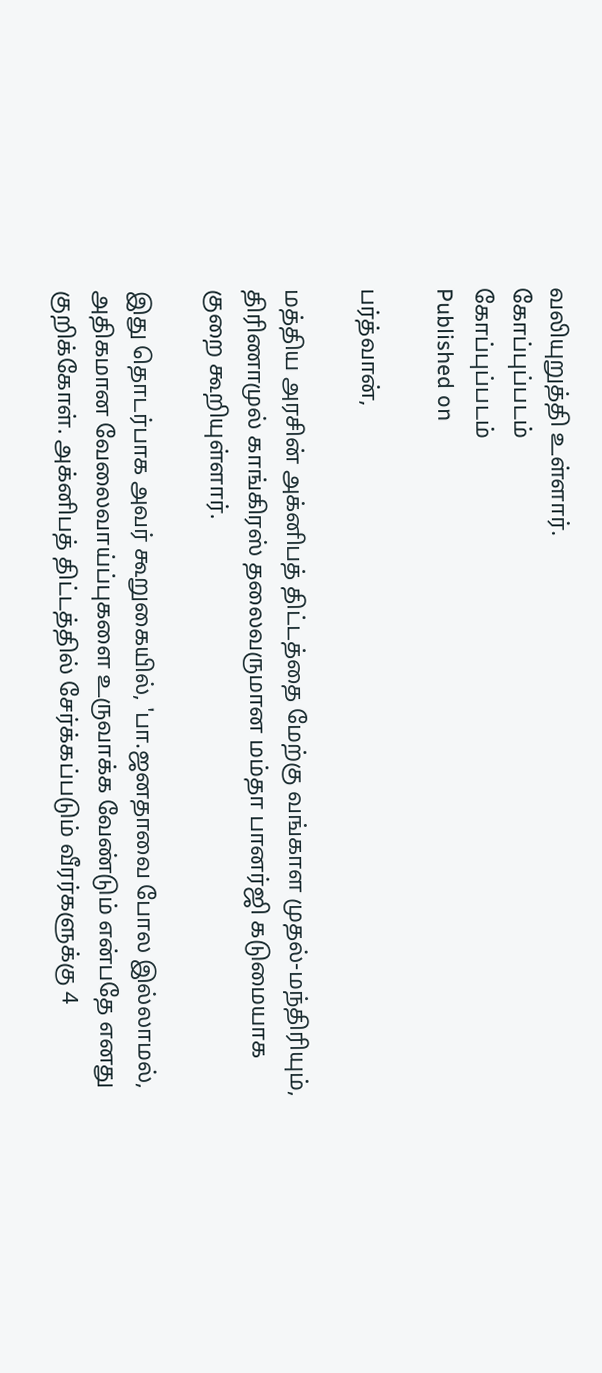வலியுறுத்தி உள்ளார்.
கோப்புப்படம்
கோப்புப்படம்
Published on

பர்த்வான்,

மத்திய அரசின் அக்னிபத் திட்டத்தை மேற்கு வங்காள முதல்-மந்திரியும், திரிணாமுல் காங்கிரஸ் தலைவருமான மம்தா பானர்ஜி கடுமையாக குறை கூறியுள்ளார்.

இது தொடர்பாக அவர் கூறுகையில், 'பா.ஜனதாவை போல இல்லாமல், அதிகமான வேலைவாய்ப்புகளை உருவாக்க வேண்டும் என்பதே எனது குறிக்கோள். அக்னிபத் திட்டத்தில் சேர்க்கப்படும் வீரர்களுக்கு 4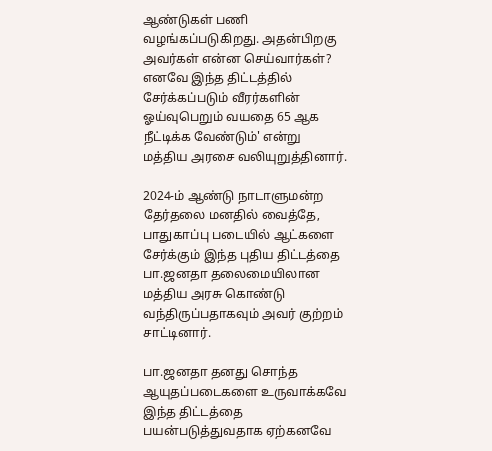ஆண்டுகள் பணி வழங்கப்படுகிறது. அதன்பிறகு அவர்கள் என்ன செய்வார்கள்? எனவே இந்த திட்டத்தில் சேர்க்கப்படும் வீரர்களின் ஓய்வுபெறும் வயதை 65 ஆக நீட்டிக்க வேண்டும்' என்று மத்திய அரசை வலியுறுத்தினார்.

2024-ம் ஆண்டு நாடாளுமன்ற தேர்தலை மனதில் வைத்தே, பாதுகாப்பு படையில் ஆட்களை சேர்க்கும் இந்த புதிய திட்டத்தை பா.ஜனதா தலைமையிலான மத்திய அரசு கொண்டு வந்திருப்பதாகவும் அவர் குற்றம் சாட்டினார்.

பா.ஜனதா தனது சொந்த ஆயுதப்படைகளை உருவாக்கவே இந்த திட்டத்தை பயன்படுத்துவதாக ஏற்கனவே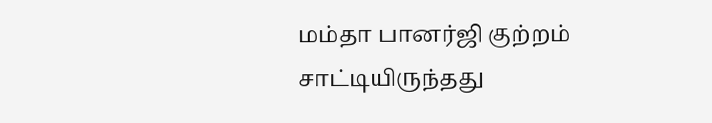மம்தா பானர்ஜி குற்றம் சாட்டியிருந்தது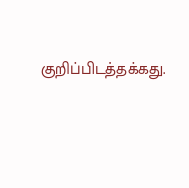குறிப்பிடத்தக்கது.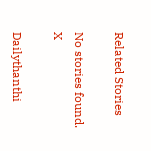Related Stories

No stories found.
X

Dailythanthi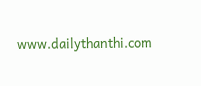www.dailythanthi.com